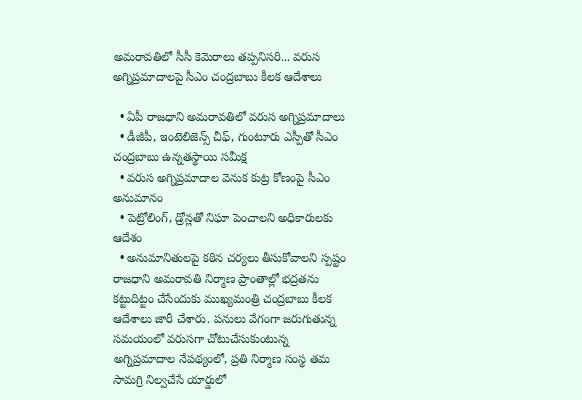అమరావతిలో సీసీ కెమెరాలు తప్పనిసరి... వరుస అగ్నిప్రమాదాలపై సీఎం చంద్రబాబు కీలక ఆదేశాలు

  • ఏపీ రాజధాని అమరావతిలో వరుస అగ్నిప్రమాదాలు
  • డీజీపీ, ఇంటెలిజెన్స్ చీఫ్, గుంటూరు ఎస్పీతో సీఎం చంద్రబాబు ఉన్నతస్థాయి సమీక్ష
  • వరుస అగ్నిప్రమాదాల వెనుక కుట్ర కోణంపై సీఎం అనుమానం
  • పెట్రోలింగ్, డ్రోన్లతో నిఘా పెంచాలని అధికారులకు ఆదేశం
  • అనుమానితులపై కఠిన చర్యలు తీసుకోవాలని స్పష్టం
రాజధాని అమరావతి నిర్మాణ ప్రాంతాల్లో భద్రతను కట్టుదిట్టం చేసేందుకు ముఖ్యమంత్రి చంద్రబాబు కీలక ఆదేశాలు జారీ చేశారు. పనులు వేగంగా జరుగుతున్న సమయంలో వరుసగా చోటుచేసుకుంటున్న అగ్నిప్రమాదాల నేపథ్యంలో, ప్రతి నిర్మాణ సంస్థ తమ సామగ్రి నిల్వచేసే యార్డులో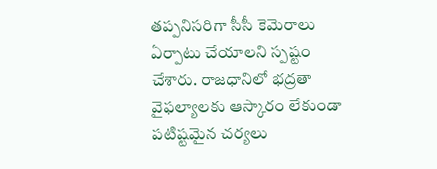తప్పనిసరిగా సీసీ కెమెరాలు ఏర్పాటు చేయాలని స్పష్టం చేశారు. రాజధానిలో భద్రతా వైఫల్యాలకు ఆస్కారం లేకుండా పటిష్టమైన చర్యలు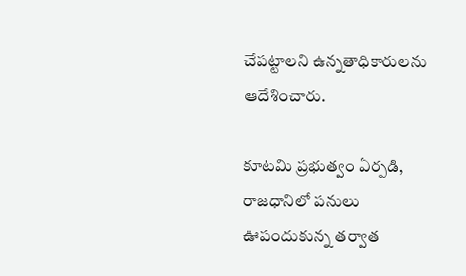చేపట్టాలని ఉన్నతాధికారులను ఆదేశించారు.

కూటమి ప్రభుత్వం ఏర్పడి, రాజధానిలో పనులు ఊపందుకున్న తర్వాత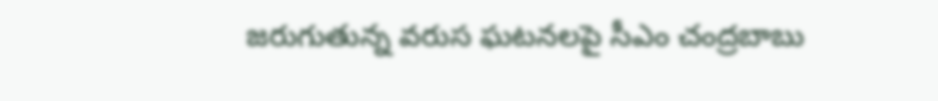జరుగుతున్న వరుస ఘటనలపై సీఎం చంద్రబాబు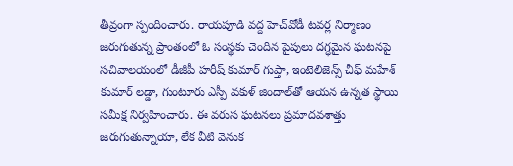తీవ్రంగా స్పందించారు. రాయపూడి వద్ద హెచ్‌వోడీ టవర్ల నిర్మాణం జరుగుతున్న ప్రాంతంలో ఓ సంస్థకు చెందిన పైపులు దగ్ధమైన ఘటనపై సచివాలయంలో డీజీపీ హరీష్ కుమార్ గుప్తా, ఇంటెలిజెన్స్ చీఫ్ మహేశ్ కుమార్ లడ్డా, గుంటూరు ఎస్పీ వకుళ్ జిందాల్‌తో ఆయన ఉన్నత స్థాయి సమీక్ష నిర్వహించారు. ఈ వరుస ఘటనలు ప్రమాదవశాత్తు జరుగుతున్నాయా, లేక వీటి వెనుక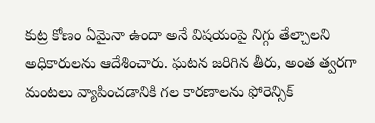కుట్ర కోణం ఏమైనా ఉందా అనే విషయంపై నిగ్గు తేల్చాలని అధికారులను ఆదేశించారు. ఘటన జరిగిన తీరు, అంత త్వరగా మంటలు వ్యాపించడానికి గల కారణాలను ఫోరెన్సిక్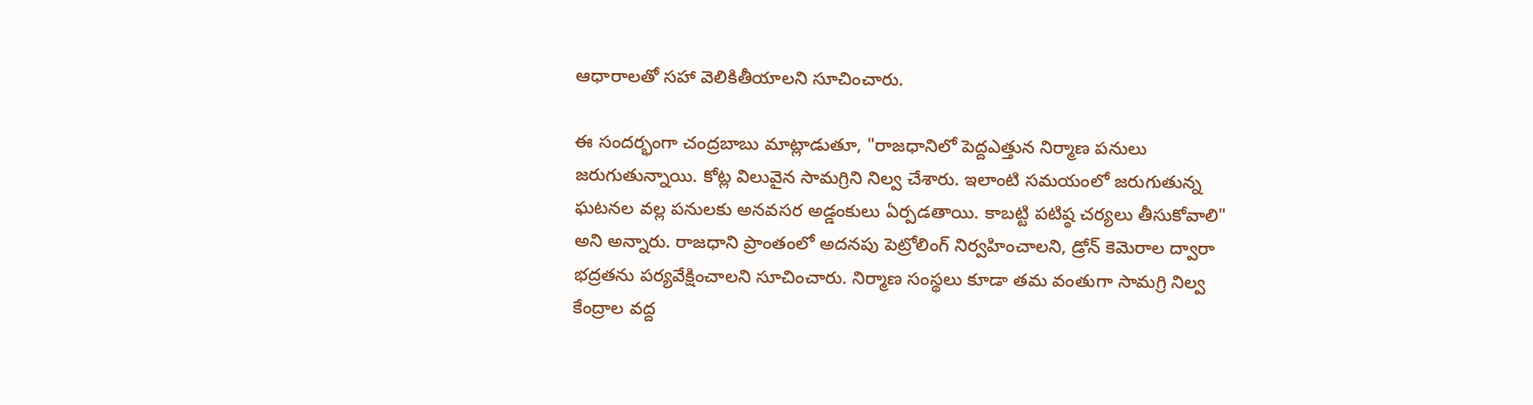ఆధారాలతో సహా వెలికితీయాలని సూచించారు.

ఈ సందర్భంగా చంద్రబాబు మాట్లాడుతూ, "రాజధానిలో పెద్దఎత్తున నిర్మాణ పనులు జరుగుతున్నాయి. కోట్ల విలువైన సామగ్రిని నిల్వ చేశారు. ఇలాంటి సమయంలో జరుగుతున్న ఘటనల వల్ల పనులకు అనవసర అడ్డంకులు ఏర్పడతాయి. కాబట్టి పటిష్ఠ చర్యలు తీసుకోవాలి" అని అన్నారు. రాజధాని ప్రాంతంలో అదనపు పెట్రోలింగ్ నిర్వహించాలని, డ్రోన్ కెమెరాల ద్వారా భద్రతను పర్యవేక్షించాలని సూచించారు. నిర్మాణ సంస్థలు కూడా తమ వంతుగా సామగ్రి నిల్వ కేంద్రాల వద్ద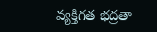వ్యక్తిగత భద్రతా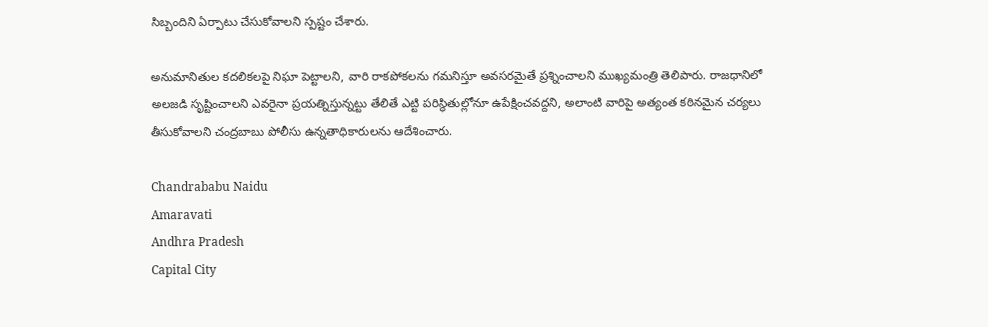సిబ్బందిని ఏర్పాటు చేసుకోవాలని స్పష్టం చేశారు.

అనుమానితుల కదలికలపై నిఘా పెట్టాలని, వారి రాకపోకలను గమనిస్తూ అవసరమైతే ప్రశ్నించాలని ముఖ్యమంత్రి తెలిపారు. రాజధానిలో అలజడి సృష్టించాలని ఎవరైనా ప్రయత్నిస్తున్నట్టు తేలితే ఎట్టి పరిస్థితుల్లోనూ ఉపేక్షించవద్దని, అలాంటి వారిపై అత్యంత కఠినమైన చర్యలు తీసుకోవాలని చంద్రబాబు పోలీసు ఉన్నతాధికారులను ఆదేశించారు.

Chandrababu Naidu
Amaravati
Andhra Pradesh
Capital City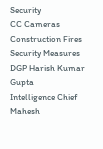Security
CC Cameras
Construction Fires
Security Measures
DGP Harish Kumar Gupta
Intelligence Chief Mahesh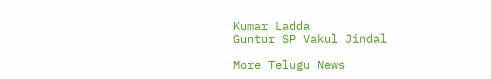Kumar Ladda
Guntur SP Vakul Jindal

More Telugu News